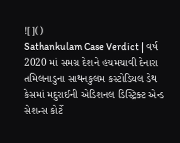![]()
Sathankulam Case Verdict | વર્ષ 2020 માં સમગ્ર દેશને હચમચાવી દેનારા તમિલનાડુના સાથનકુલમ કસ્ટોડિયલ ડેથ કેસમાં મદુરાઈની એડિશનલ ડિસ્ટ્રિક્ટ એન્ડ સેશન્સ કોર્ટે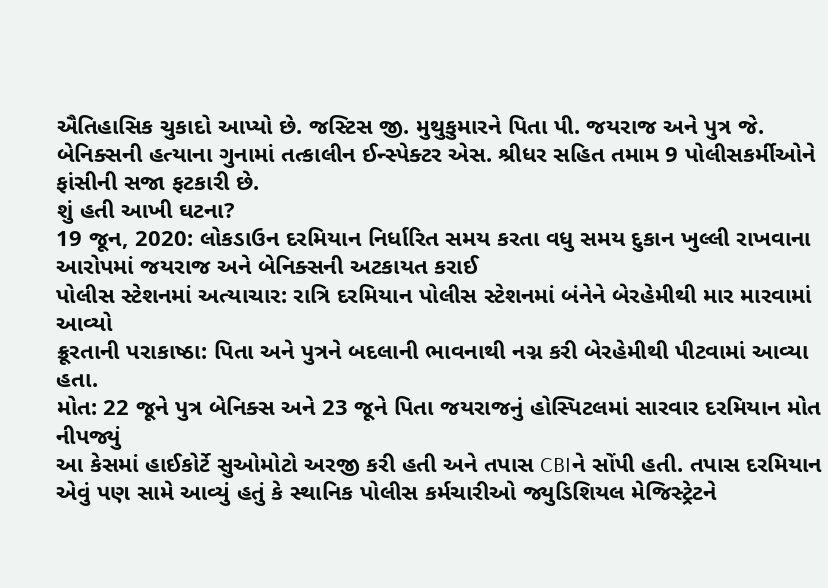ઐતિહાસિક ચુકાદો આપ્યો છે. જસ્ટિસ જી. મુથુકુમારને પિતા પી. જયરાજ અને પુત્ર જે. બેનિક્સની હત્યાના ગુનામાં તત્કાલીન ઈન્સ્પેક્ટર એસ. શ્રીધર સહિત તમામ 9 પોલીસકર્મીઓને ફાંસીની સજા ફટકારી છે.
શું હતી આખી ઘટના?
19 જૂન, 2020: લોકડાઉન દરમિયાન નિર્ધારિત સમય કરતા વધુ સમય દુકાન ખુલ્લી રાખવાના આરોપમાં જયરાજ અને બેનિક્સની અટકાયત કરાઈ
પોલીસ સ્ટેશનમાં અત્યાચાર: રાત્રિ દરમિયાન પોલીસ સ્ટેશનમાં બંનેને બેરહેમીથી માર મારવામાં આવ્યો
ક્રૂરતાની પરાકાષ્ઠા: પિતા અને પુત્રને બદલાની ભાવનાથી નગ્ન કરી બેરહેમીથી પીટવામાં આવ્યા હતા.
મોત: 22 જૂને પુત્ર બેનિક્સ અને 23 જૂને પિતા જયરાજનું હોસ્પિટલમાં સારવાર દરમિયાન મોત નીપજ્યું
આ કેસમાં હાઈકોર્ટે સુઓમોટો અરજી કરી હતી અને તપાસ CBIને સોંપી હતી. તપાસ દરમિયાન એવું પણ સામે આવ્યું હતું કે સ્થાનિક પોલીસ કર્મચારીઓ જ્યુડિશિયલ મેજિસ્ટ્રેટને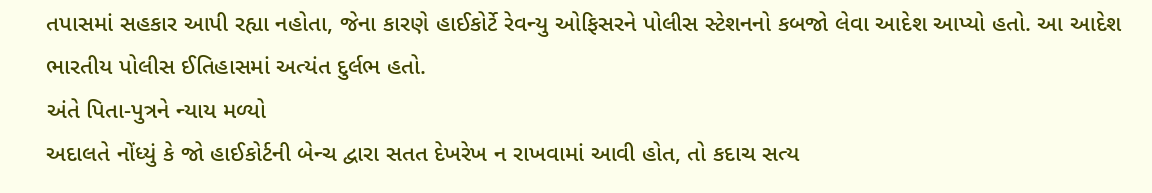તપાસમાં સહકાર આપી રહ્યા નહોતા, જેના કારણે હાઈકોર્ટે રેવન્યુ ઓફિસરને પોલીસ સ્ટેશનનો કબજો લેવા આદેશ આપ્યો હતો. આ આદેશ ભારતીય પોલીસ ઈતિહાસમાં અત્યંત દુર્લભ હતો.
અંતે પિતા-પુત્રને ન્યાય મળ્યો
અદાલતે નોંધ્યું કે જો હાઈકોર્ટની બેન્ચ દ્વારા સતત દેખરેખ ન રાખવામાં આવી હોત, તો કદાચ સત્ય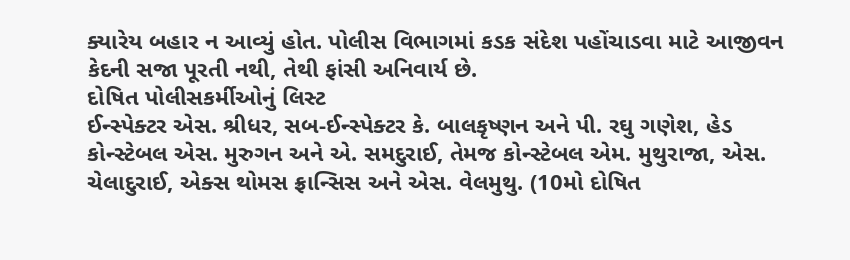ક્યારેય બહાર ન આવ્યું હોત. પોલીસ વિભાગમાં કડક સંદેશ પહોંચાડવા માટે આજીવન કેદની સજા પૂરતી નથી, તેથી ફાંસી અનિવાર્ય છે.
દોષિત પોલીસકર્મીઓનું લિસ્ટ
ઈન્સ્પેક્ટર એસ. શ્રીધર, સબ-ઈન્સ્પેક્ટર કે. બાલકૃષ્ણન અને પી. રઘુ ગણેશ, હેડ કોન્સ્ટેબલ એસ. મુરુગન અને એ. સમદુરાઈ, તેમજ કોન્સ્ટેબલ એમ. મુથુરાજા, એસ. ચેલાદુરાઈ, એક્સ થોમસ ફ્રાન્સિસ અને એસ. વેલમુથુ. (10મો દોષિત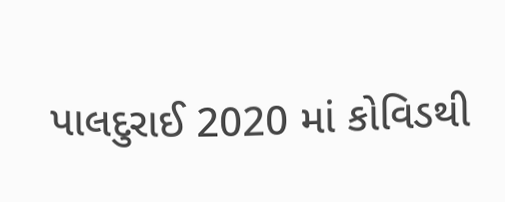પાલદુરાઈ 2020 માં કોવિડથી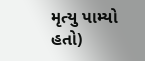મૃત્યુ પામ્યો હતો)